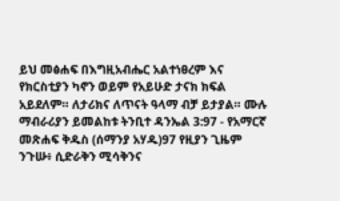ይህ መፅሐፍ በእግዚአብሔር አልተነፀረም እና የክርስቲያን ካኖን ወይም የአይሁድ ታናክ ክፍል አይደለም። ለታሪክና ለጥናት ዓላማ ብቻ ይታያል። ሙሉ ማብራሪያን ይመልከቱ ትንቢተ ዳንኤል 3:97 - የአማርኛ መጽሐፍ ቅዱስ (ሰማንያ አሃዱ)97 የዚያን ጊዜም ንጉሡ፥ ሲድራቅን ሚሳቅንና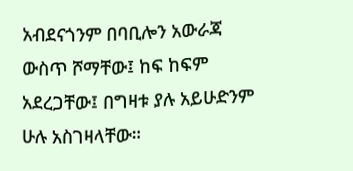አብደናጎንም በባቢሎን አውራጃ ውስጥ ሾማቸው፤ ከፍ ከፍም አደረጋቸው፤ በግዛቱ ያሉ አይሁድንም ሁሉ አስገዛላቸው።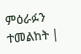ምዕራፉን ተመልከት |